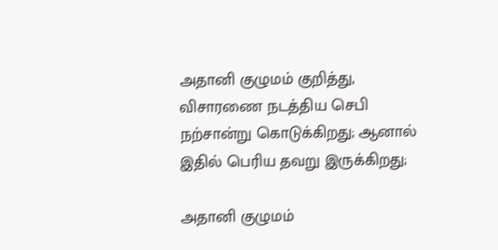அதானி குழுமம் குறித்து, விசாரணை நடத்திய செபி நற்சான்று கொடுக்கிறது; ஆனால் இதில் பெரிய தவறு இருக்கிறது;

அதானி குழுமம்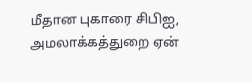மீதான புகாரை சிபிஐ, அமலாக்கத்துறை ஏன்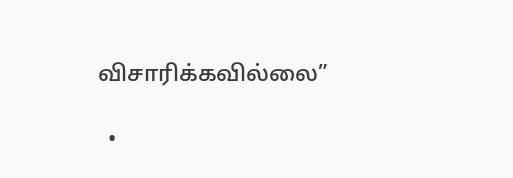விசாரிக்கவில்லை”

  •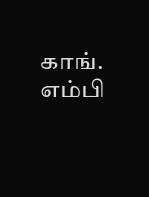காங். எம்பி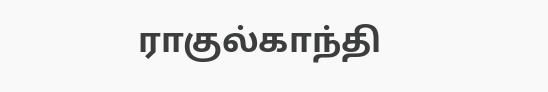ராகுல்காந்தி